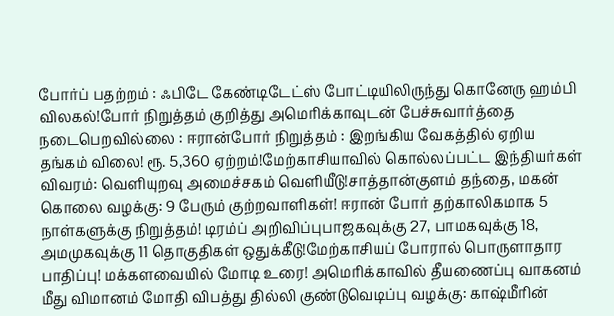போர்ப் பதற்றம் : ஃபிடே கேண்டிடேட்ஸ் போட்டியிலிருந்து கொனேரு ஹம்பி விலகல்!போர் நிறுத்தம் குறித்து அமெரிக்காவுடன் பேச்சுவார்த்தை நடைபெறவில்லை : ஈரான்போர் நிறுத்தம் : இறங்கிய வேகத்தில் ஏறிய தங்கம் விலை! ரூ. 5,360 ஏற்றம்!மேற்காசியாவில் கொல்லப்பட்ட இந்தியர்கள் விவரம்: வெளியுறவு அமைச்சகம் வெளியீடு!சாத்தான்குளம் தந்தை, மகன் கொலை வழக்கு: 9 பேரும் குற்றவாளிகள்! ஈரான் போர் தற்காலிகமாக 5 நாள்களுக்கு நிறுத்தம்! டிரம்ப் அறிவிப்புபாஜகவுக்கு 27, பாமகவுக்கு 18, அமமுகவுக்கு 11 தொகுதிகள் ஒதுக்கீடு!மேற்காசியப் போரால் பொருளாதார பாதிப்பு! மக்களவையில் மோடி உரை! அமெரிக்காவில் தீயணைப்பு வாகனம் மீது விமானம் மோதி விபத்து தில்லி குண்டுவெடிப்பு வழக்கு: காஷ்மீரின்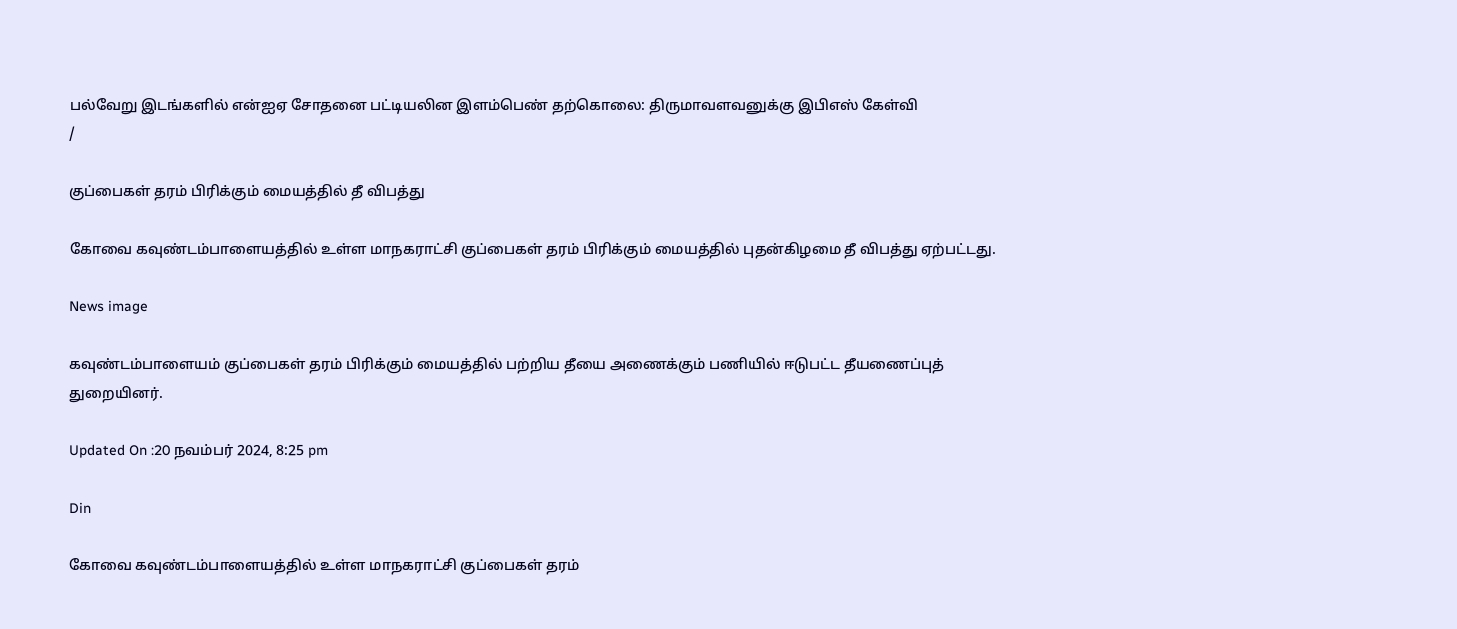பல்வேறு இடங்களில் என்ஐஏ சோதனை பட்டியலின இளம்பெண் தற்கொலை: திருமாவளவனுக்கு இபிஎஸ் கேள்வி
/

குப்பைகள் தரம் பிரிக்கும் மையத்தில் தீ விபத்து

கோவை கவுண்டம்பாளையத்தில் உள்ள மாநகராட்சி குப்பைகள் தரம் பிரிக்கும் மையத்தில் புதன்கிழமை தீ விபத்து ஏற்பட்டது.

News image

கவுண்டம்பாளையம் குப்பைகள் தரம் பிரிக்கும் மையத்தில் பற்றிய தீயை அணைக்கும் பணியில் ஈடுபட்ட தீயணைப்புத் துறையினர்.

Updated On :20 நவம்பர் 2024, 8:25 pm

Din

கோவை கவுண்டம்பாளையத்தில் உள்ள மாநகராட்சி குப்பைகள் தரம்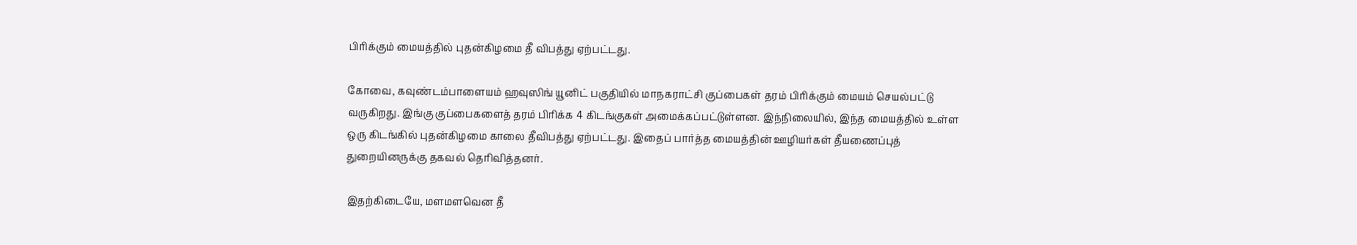பிரிக்கும் மையத்தில் புதன்கிழமை தீ விபத்து ஏற்பட்டது.

கோவை, கவுண்டம்பாளையம் ஹவுஸிங் யூனிட் பகுதியில் மாநகராட்சி குப்பைகள் தரம் பிரிக்கும் மையம் செயல்பட்டு வருகிறது. இங்கு குப்பைகளைத் தரம் பிரிக்க 4 கிடங்குகள் அமைக்கப்பட்டுள்ளன. இந்நிலையில், இந்த மையத்தில் உள்ள ஒரு கிடங்கில் புதன்கிழமை காலை தீவிபத்து ஏற்பட்டது. இதைப் பார்த்த மையத்தின் ஊழியர்கள் தீயணைப்புத் துறையினருக்கு தகவல் தெரிவித்தனர்.

இதற்கிடையே, மளமளவென தீ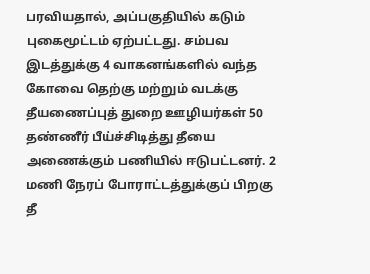பரவியதால், அப்பகுதியில் கடும் புகைமூட்டம் ஏற்பட்டது. சம்பவ இடத்துக்கு 4 வாகனங்களில் வந்த கோவை தெற்கு மற்றும் வடக்கு தீயணைப்புத் துறை ஊழியர்கள் 50 தண்ணீர் பீய்ச்சிடித்து தீயை அணைக்கும் பணியில் ஈடுபட்டனர். 2 மணி நேரப் போராட்டத்துக்குப் பிறகு தீ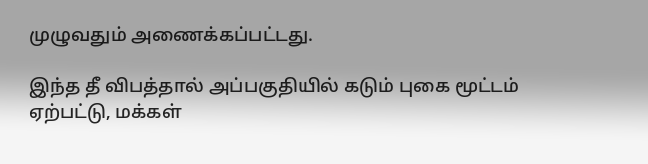முழுவதும் அணைக்கப்பட்டது.

இந்த தீ விபத்தால் அப்பகுதியில் கடும் புகை மூட்டம் ஏற்பட்டு, மக்கள்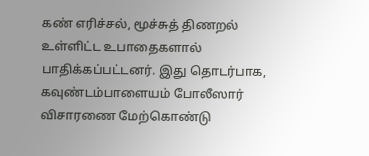கண் எரிச்சல், மூச்சுத் திணறல் உள்ளிட்ட உபாதைகளால் பாதிக்கப்பட்டனர். இது தொடர்பாக, கவுண்டம்பாளையம் போலீஸார் விசாரணை மேற்கொண்டு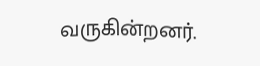வருகின்றனர்.